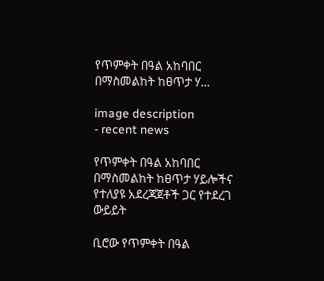የጥምቀት በዓል አከባበር በማስመልከት ከፀጥታ ሃ...

image description
- recent news

የጥምቀት በዓል አከባበር በማስመልከት ከፀጥታ ሃይሎችና የተለያዩ አደረጃጀቶች ጋር የተደረገ ውይይት

ቢሮው የጥምቀት በዓል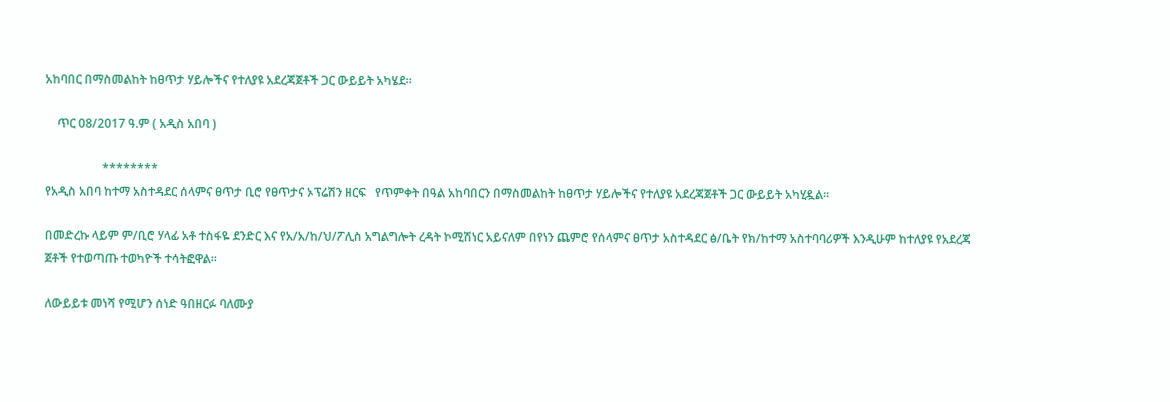አከባበር በማስመልከት ከፀጥታ ሃይሎችና የተለያዩ አደረጃጀቶች ጋር ውይይት አካሄደ።

    ጥር 08/2017 ዓ.ም ( አዲስ አበባ )

                   ********
የአዲስ አበባ ከተማ አስተዳደር ሰላምና ፀጥታ ቢሮ የፀጥታና ኦፕሬሽን ዘርፍ   የጥምቀት በዓል አከባበርን በማስመልከት ከፀጥታ ሃይሎችና የተለያዩ አደረጃጀቶች ጋር ውይይት አካሂዷል።

በመድረኩ ላይም ም/ቢሮ ሃላፊ አቶ ተስፋዬ ደንድር እና የአ/አ/ከ/ህ/ፖሊስ አግልግሎት ረዳት ኮሚሽነር አይናለም በየነን ጨምሮ የሰላምና ፀጥታ አስተዳደር ፅ/ቤት የክ/ከተማ አስተባባሪዎች እንዲሁም ከተለያዩ የአደረጃ
ጀቶች የተወጣጡ ተወካዮች ተሳትፎዋል።

ለውይይቱ መነሻ የሚሆን ሰነድ ዓበዘርፉ ባለሙያ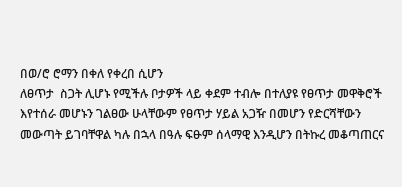በወ/ሮ ሮማን በቀለ የቀረበ ሲሆን
ለፀጥታ  ስጋት ሊሆኑ የሚችሉ ቦታዎች ላይ ቀደም ተብሎ በተለያዩ የፀጥታ መዋቅሮች እየተሰራ መሆኑን ገልፀው ሁላቸውም የፀጥታ ሃይል አጋዥ በመሆን የድርሻቸውን መውጣት ይገባቸዋል ካሉ በኋላ በዓሉ ፍፁም ሰላማዊ እንዲሆን በትኩረ መቆጣጠርና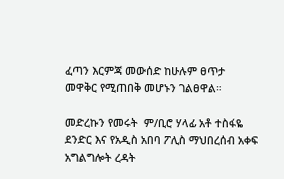ፈጣን እርምጃ መውሰድ ከሁሉም ፀጥታ መዋቅር የሚጠበቅ መሆኑን ገልፀዋል።

መድረኩን የመሩት  ም/ቢሮ ሃላፊ አቶ ተስፋዬ ደንድር እና የአዲስ አበባ ፖሊስ ማህበረሰብ አቀፍ አግልግሎት ረዳት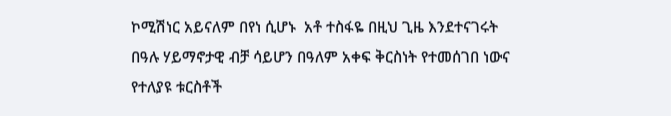ኮሚሽነር አይናለም በየነ ሲሆኑ  አቶ ተስፋዬ በዚህ ጊዜ እንደተናገሩት በዓሉ ሃይማኖታዊ ብቻ ሳይሆን በዓለም አቀፍ ቅርስነት የተመሰገበ ነውና የተለያዩ ቱርስቶች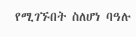የሚገኙበት ስለሆነ ባዓሉ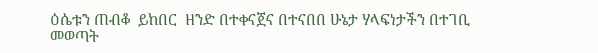ዕሴቱን ጠብቆ  ይከበር  ዘንድ በተቀናጀና በተናበበ ሁኔታ ሃላፍነታችን በተገቢ መወጣት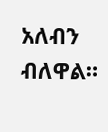አለብን ብለዋል።